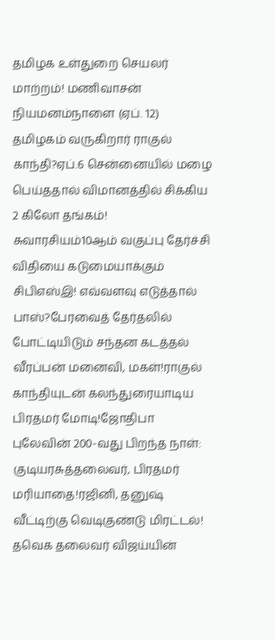தமிழக உள்துறை செயலர் மாற்றம்! மணிவாசன் நியமனம்நாளை (ஏப். 12) தமிழகம் வருகிறார் ராகுல் காந்தி?ஏப்.6 சென்னையில் மழை பெய்ததால் விமானத்தில் சிக்கிய 2 கிலோ தங்கம்! சுவாரசியம்10ஆம் வகுப்பு தேர்ச்சி விதியை கடுமையாக்கும் சிபிஎஸ்இ! எவ்வளவு எடுத்தால் பாஸ்?பேரவைத் தேர்தலில் போட்டியிடும் சந்தன கடத்தல் வீரப்பன் மனைவி, மகள்!ராகுல் காந்தியுடன் கலந்துரையாடிய பிரதமர் மோடி!ஜோதிபா புலேவின் 200-வது பிறந்த நாள்: குடியரசுத்தலைவர், பிரதமர் மரியாதை!ரஜினி, தனுஷ் வீட்டிற்கு வெடிகுண்டு மிரட்டல்! தவெக தலைவர் விஜய்யின்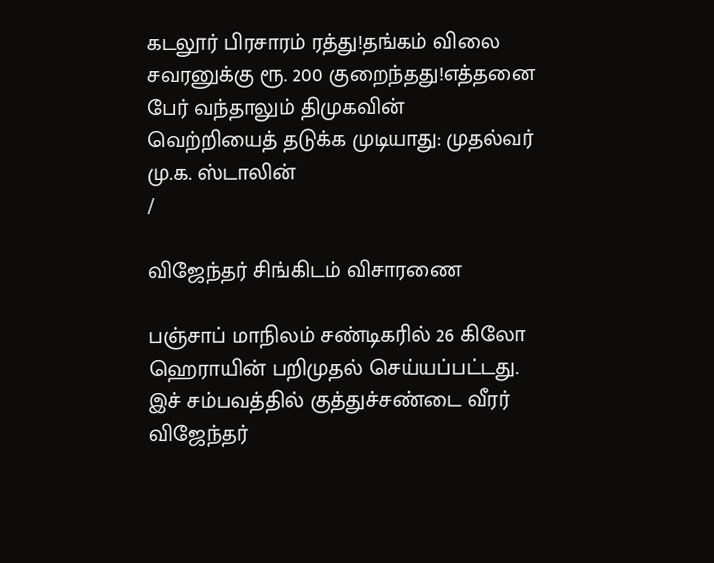கடலூர் பிரசாரம் ரத்து!தங்கம் விலை சவரனுக்கு ரூ. 200 குறைந்தது!எத்தனை பேர் வந்தாலும் திமுகவின் வெற்றியைத் தடுக்க முடியாது: முதல்வர் மு.க. ஸ்டாலின்
/

விஜேந்தர் சிங்கிடம் விசாரணை

பஞ்சாப் மாநிலம் சண்டிகரில் 26 கிலோ ஹெராயின் பறிமுதல் செய்யப்பட்டது. இச் சம்பவத்தில் குத்துச்சண்டை வீரர் விஜேந்தர்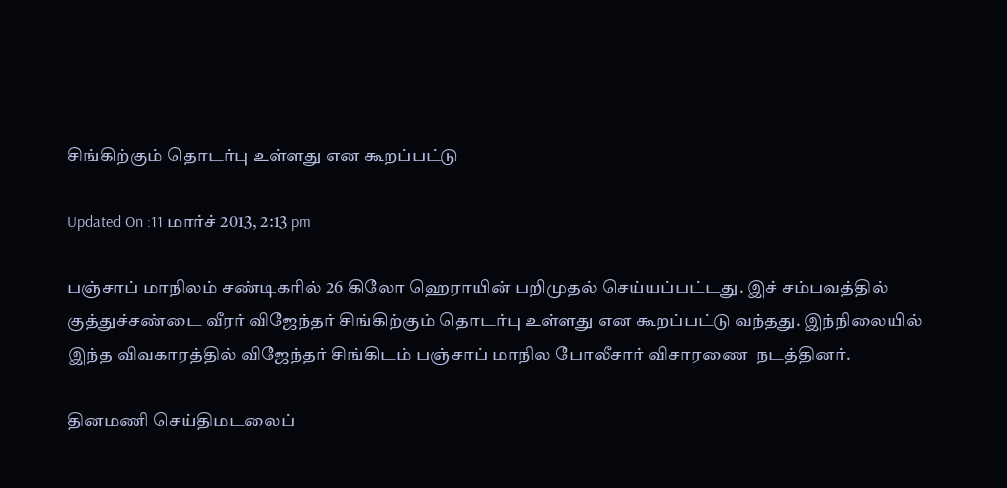சிங்கிற்கும் தொடர்பு உள்ளது என கூறப்பட்டு

Updated On :11 மார்ச் 2013, 2:13 pm

பஞ்சாப் மாநிலம் சண்டிகரில் 26 கிலோ ஹெராயின் பறிமுதல் செய்யப்பட்டது. இச் சம்பவத்தில் குத்துச்சண்டை வீரர் விஜேந்தர் சிங்கிற்கும் தொடர்பு உள்ளது என கூறப்பட்டு வந்தது. இந்நிலையில் இந்த விவகாரத்தில் விஜேந்தர் சிங்கிடம் பஞ்சாப் மாநில போலீசார் விசாரணை  நடத்தினர்.

தினமணி செய்திமடலைப்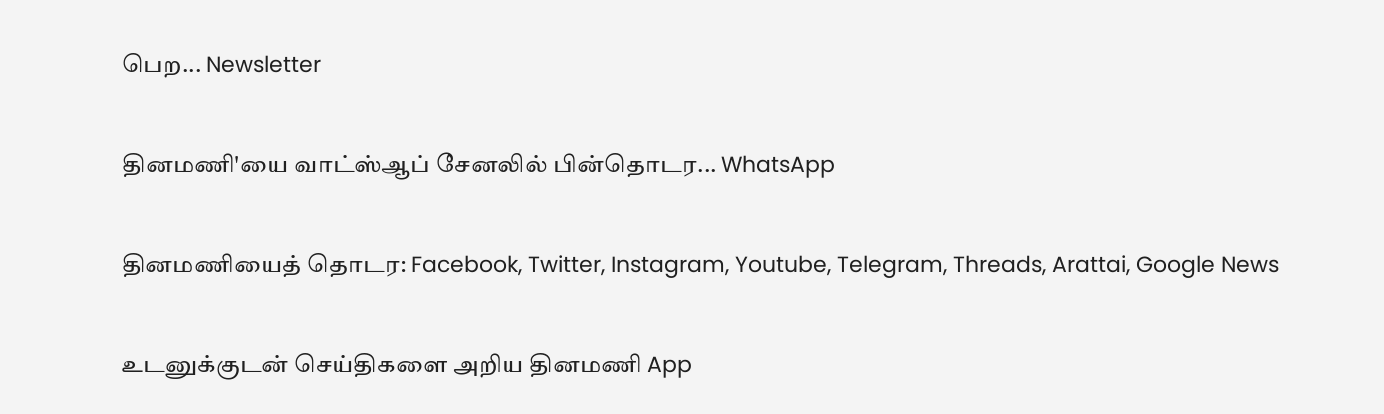பெற... Newsletter

தினமணி'யை வாட்ஸ்ஆப் சேனலில் பின்தொடர... WhatsApp

தினமணியைத் தொடர: Facebook, Twitter, Instagram, Youtube, Telegram, Threads, Arattai, Google News

உடனுக்குடன் செய்திகளை அறிய தினமணி App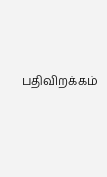பதிவிறக்கம்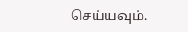செய்யவும்.